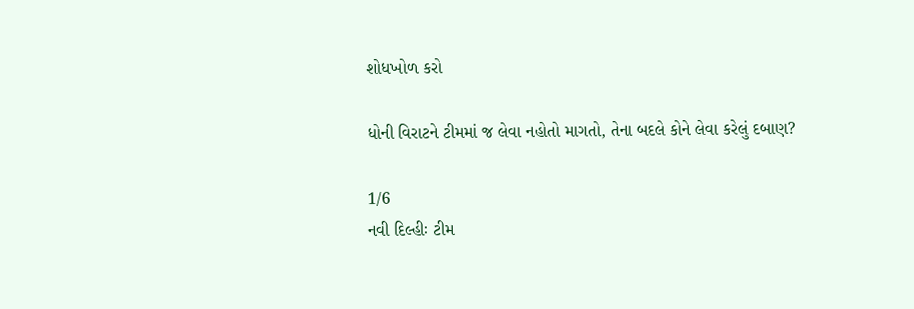શોધખોળ કરો

ધોની વિરાટને ટીમમાં જ લેવા નહોતો માગતો, તેના બદલે કોને લેવા કરેલું દબાણ?

1/6
નવી દિલ્હીઃ ટીમ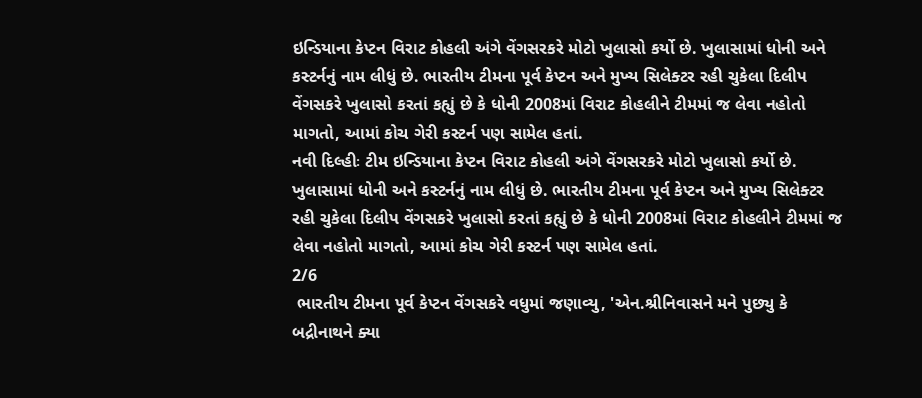ઇન્ડિયાના કેપ્ટન વિરાટ કોહલી અંગે વેંગસરકરે મોટો ખુલાસો કર્યો છે. ખુલાસામાં ધોની અને કસ્ટર્નનું નામ લીધું છે. ભારતીય ટીમના પૂર્વ કેપ્ટન અને મુખ્ય સિલેક્ટર રહી ચુકેલા દિલીપ વેંગસકરે ખુલાસો કરતાં કહ્યું છે કે ધોની 2008માં વિરાટ કોહલીને ટીમમાં જ લેવા નહોતો માગતો, આમાં કોચ ગેરી કસ્ટર્ન પણ સામેલ હતાં.
નવી દિલ્હીઃ ટીમ ઇન્ડિયાના કેપ્ટન વિરાટ કોહલી અંગે વેંગસરકરે મોટો ખુલાસો કર્યો છે. ખુલાસામાં ધોની અને કસ્ટર્નનું નામ લીધું છે. ભારતીય ટીમના પૂર્વ કેપ્ટન અને મુખ્ય સિલેક્ટર રહી ચુકેલા દિલીપ વેંગસકરે ખુલાસો કરતાં કહ્યું છે કે ધોની 2008માં વિરાટ કોહલીને ટીમમાં જ લેવા નહોતો માગતો, આમાં કોચ ગેરી કસ્ટર્ન પણ સામેલ હતાં.
2/6
 ભારતીય ટીમના પૂર્વ કેપ્ટન વેંગસકરે વધુમાં જણાવ્યુ, 'એન.શ્રીનિવાસને મને પુછ્યુ કે બદ્રીનાથને ક્યા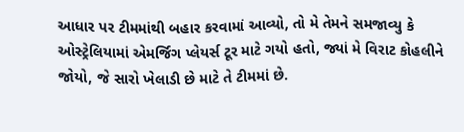આધાર પર ટીમમાંથી બહાર કરવામાં આવ્યો, તો મે તેમને સમજાવ્યુ કે ઓસ્ટ્રેલિયામાં એમર્જિગ પ્લેયર્સ ટૂર માટે ગયો હતો, જ્યાં મે વિરાટ કોહલીને જોયો, જે સારો ખેલાડી છે માટે તે ટીમમાં છે.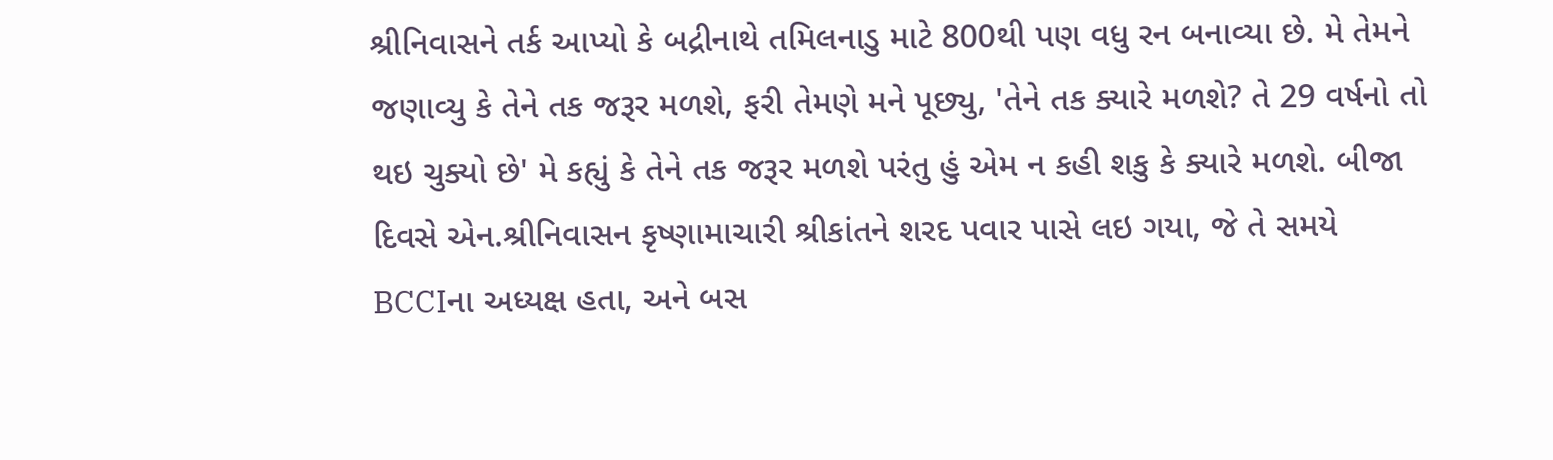શ્રીનિવાસને તર્ક આપ્યો કે બદ્રીનાથે તમિલનાડુ માટે 800થી પણ વધુ રન બનાવ્યા છે. મે તેમને જણાવ્યુ કે તેને તક જરૂર મળશે, ફરી તેમણે મને પૂછ્યુ, 'તેને તક ક્યારે મળશે? તે 29 વર્ષનો તો થઇ ચુક્યો છે' મે કહ્યું કે તેને તક જરૂર મળશે પરંતુ હું એમ ન કહી શકુ કે ક્યારે મળશે. બીજા દિવસે એન.શ્રીનિવાસન કૃષ્ણામાચારી શ્રીકાંતને શરદ પવાર પાસે લઇ ગયા, જે તે સમયે BCCIના અધ્યક્ષ હતા, અને બસ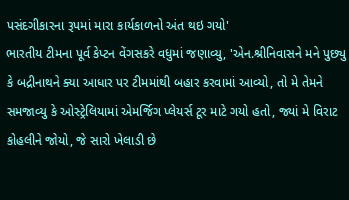પસંદગીકારના રૂપમાં મારા કાર્યકાળનો અંત થઇ ગયો'
ભારતીય ટીમના પૂર્વ કેપ્ટન વેંગસકરે વધુમાં જણાવ્યુ, 'એન.શ્રીનિવાસને મને પુછ્યુ કે બદ્રીનાથને ક્યા આધાર પર ટીમમાંથી બહાર કરવામાં આવ્યો, તો મે તેમને સમજાવ્યુ કે ઓસ્ટ્રેલિયામાં એમર્જિગ પ્લેયર્સ ટૂર માટે ગયો હતો, જ્યાં મે વિરાટ કોહલીને જોયો, જે સારો ખેલાડી છે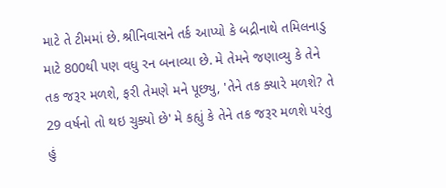માટે તે ટીમમાં છે. શ્રીનિવાસને તર્ક આપ્યો કે બદ્રીનાથે તમિલનાડુ માટે 800થી પણ વધુ રન બનાવ્યા છે. મે તેમને જણાવ્યુ કે તેને તક જરૂર મળશે, ફરી તેમણે મને પૂછ્યુ, 'તેને તક ક્યારે મળશે? તે 29 વર્ષનો તો થઇ ચુક્યો છે' મે કહ્યું કે તેને તક જરૂર મળશે પરંતુ હું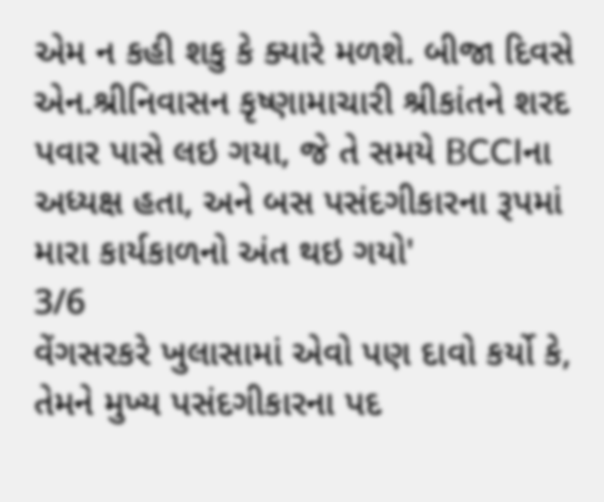એમ ન કહી શકુ કે ક્યારે મળશે. બીજા દિવસે એન.શ્રીનિવાસન કૃષ્ણામાચારી શ્રીકાંતને શરદ પવાર પાસે લઇ ગયા, જે તે સમયે BCCIના અધ્યક્ષ હતા, અને બસ પસંદગીકારના રૂપમાં મારા કાર્યકાળનો અંત થઇ ગયો'
3/6
વેંગસરકરે ખુલાસામાં એવો પણ દાવો કર્યો કે, તેમને મુખ્ય પસંદગીકારના પદ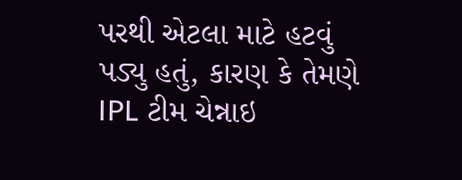પરથી એટલા માટે હટવું પડ્યુ હતું, કારણ કે તેમણે IPL ટીમ ચેન્નાઇ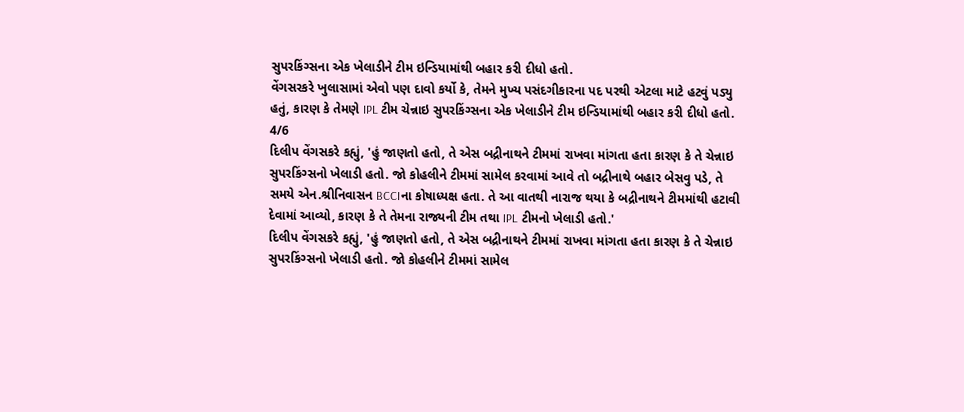સુપરકિંગ્સના એક ખેલાડીને ટીમ ઇન્ડિયામાંથી બહાર કરી દીધો હતો.
વેંગસરકરે ખુલાસામાં એવો પણ દાવો કર્યો કે, તેમને મુખ્ય પસંદગીકારના પદ પરથી એટલા માટે હટવું પડ્યુ હતું, કારણ કે તેમણે IPL ટીમ ચેન્નાઇ સુપરકિંગ્સના એક ખેલાડીને ટીમ ઇન્ડિયામાંથી બહાર કરી દીધો હતો.
4/6
દિલીપ વેંગસકરે કહ્યું, 'હું જાણતો હતો, તે એસ બદ્રીનાથને ટીમમાં રાખવા માંગતા હતા કારણ કે તે ચેન્નાઇ સુપરકિંગ્સનો ખેલાડી હતો. જો કોહલીને ટીમમાં સામેલ કરવામાં આવે તો બદ્રીનાથે બહાર બેસવુ પડે, તે સમયે એન.શ્રીનિવાસન BCCIના કોષાધ્યક્ષ હતા. તે આ વાતથી નારાજ થયા કે બદ્રીનાથને ટીમમાંથી હટાવી દેવામાં આવ્યો, કારણ કે તે તેમના રાજ્યની ટીમ તથા IPL ટીમનો ખેલાડી હતો.'
દિલીપ વેંગસકરે કહ્યું, 'હું જાણતો હતો, તે એસ બદ્રીનાથને ટીમમાં રાખવા માંગતા હતા કારણ કે તે ચેન્નાઇ સુપરકિંગ્સનો ખેલાડી હતો. જો કોહલીને ટીમમાં સામેલ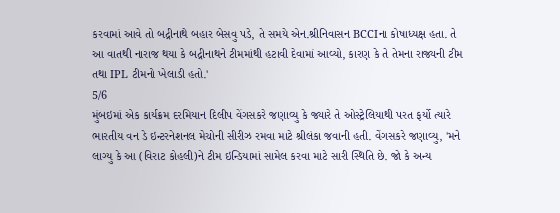કરવામાં આવે તો બદ્રીનાથે બહાર બેસવુ પડે, તે સમયે એન.શ્રીનિવાસન BCCIના કોષાધ્યક્ષ હતા. તે આ વાતથી નારાજ થયા કે બદ્રીનાથને ટીમમાંથી હટાવી દેવામાં આવ્યો, કારણ કે તે તેમના રાજ્યની ટીમ તથા IPL ટીમનો ખેલાડી હતો.'
5/6
મુંબઇમાં એક કાર્યક્રમ દરમિયાન દિલીપ વેંગસકરે જણાવ્યુ કે જ્યારે તે ઓસ્ટ્રેલિયાથી પરત ફર્યો ત્યારે ભારતીય વન ડે ઇન્ટરનેશનલ મેચોની સીરીઝ રમવા માટે શ્રીલંકા જવાની હતી. વેંગસકરે જણાવ્યુ, 'મને લાગ્યુ કે આ (વિરાટ કોહલી)ને ટીમ ઇન્ડિયામાં સામેલ કરવા માટે સારી સ્થિતિ છે. જો કે અન્ય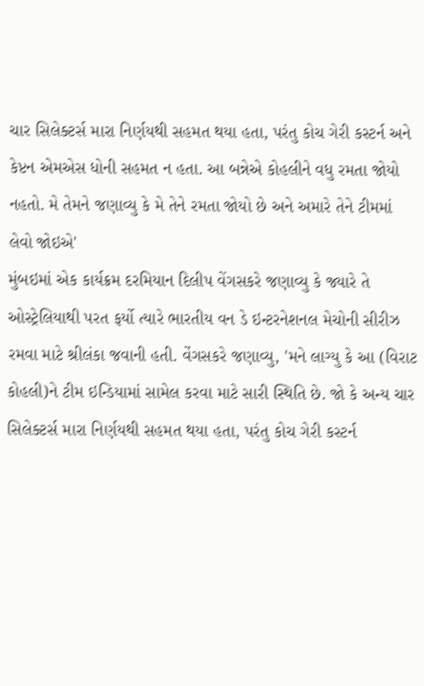ચાર સિલેક્ટર્સ મારા નિર્ણયથી સહમત થયા હતા, પરંતુ કોચ ગેરી કસ્ટર્ન અને કેપ્ટન એમએસ ધોની સહમત ન હતા. આ બન્નેએ કોહલીને વધુ રમતા જોયો નહતો. મે તેમને જણાવ્યુ કે મે તેને રમતા જોયો છે અને અમારે તેને ટીમમાં લેવો જોઇએ'
મુંબઇમાં એક કાર્યક્રમ દરમિયાન દિલીપ વેંગસકરે જણાવ્યુ કે જ્યારે તે ઓસ્ટ્રેલિયાથી પરત ફર્યો ત્યારે ભારતીય વન ડે ઇન્ટરનેશનલ મેચોની સીરીઝ રમવા માટે શ્રીલંકા જવાની હતી. વેંગસકરે જણાવ્યુ, 'મને લાગ્યુ કે આ (વિરાટ કોહલી)ને ટીમ ઇન્ડિયામાં સામેલ કરવા માટે સારી સ્થિતિ છે. જો કે અન્ય ચાર સિલેક્ટર્સ મારા નિર્ણયથી સહમત થયા હતા, પરંતુ કોચ ગેરી કસ્ટર્ન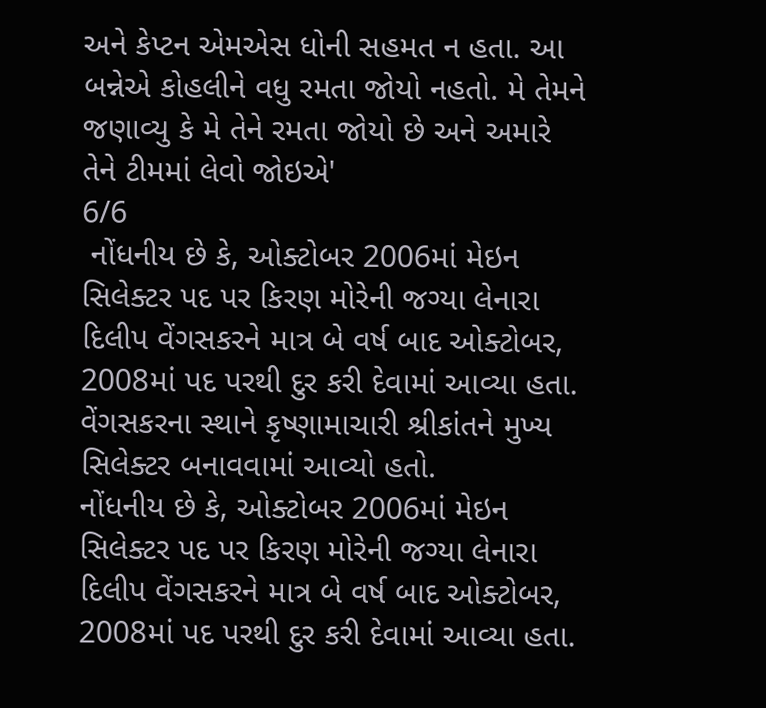અને કેપ્ટન એમએસ ધોની સહમત ન હતા. આ બન્નેએ કોહલીને વધુ રમતા જોયો નહતો. મે તેમને જણાવ્યુ કે મે તેને રમતા જોયો છે અને અમારે તેને ટીમમાં લેવો જોઇએ'
6/6
 નોંધનીય છે કે, ઓક્ટોબર 2006માં મેઇન સિલેક્ટર પદ પર કિરણ મોરેની જગ્યા લેનારા દિલીપ વેંગસકરને માત્ર બે વર્ષ બાદ ઓક્ટોબર, 2008માં પદ પરથી દુર કરી દેવામાં આવ્યા હતા. વેંગસકરના સ્થાને કૃષ્ણામાચારી શ્રીકાંતને મુખ્ય સિલેક્ટર બનાવવામાં આવ્યો હતો.
નોંધનીય છે કે, ઓક્ટોબર 2006માં મેઇન સિલેક્ટર પદ પર કિરણ મોરેની જગ્યા લેનારા દિલીપ વેંગસકરને માત્ર બે વર્ષ બાદ ઓક્ટોબર, 2008માં પદ પરથી દુર કરી દેવામાં આવ્યા હતા.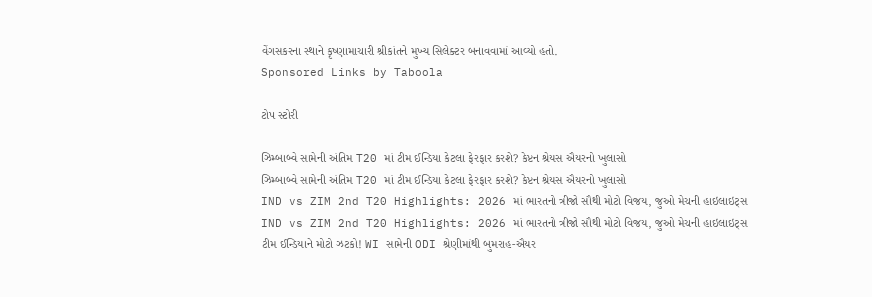વેંગસકરના સ્થાને કૃષ્ણામાચારી શ્રીકાંતને મુખ્ય સિલેક્ટર બનાવવામાં આવ્યો હતો.
Sponsored Links by Taboola

ટોપ સ્ટોરી

ઝિમ્બાબ્વે સામેની અંતિમ T20 માં ટીમ ઈન્ડિયા કેટલા ફેરફાર કરશે? કેપ્ટન શ્રેયસ ઐયરનો ખુલાસો
ઝિમ્બાબ્વે સામેની અંતિમ T20 માં ટીમ ઈન્ડિયા કેટલા ફેરફાર કરશે? કેપ્ટન શ્રેયસ ઐયરનો ખુલાસો
IND vs ZIM 2nd T20 Highlights: 2026 માં ભારતનો ત્રીજો સૌથી મોટો વિજય, જુઓ મેચની હાઇલાઇટ્સ
IND vs ZIM 2nd T20 Highlights: 2026 માં ભારતનો ત્રીજો સૌથી મોટો વિજય, જુઓ મેચની હાઇલાઇટ્સ
ટીમ ઈન્ડિયાને મોટો ઝટકો! WI સામેની ODI શ્રેણીમાંથી બુમરાહ-ઐયર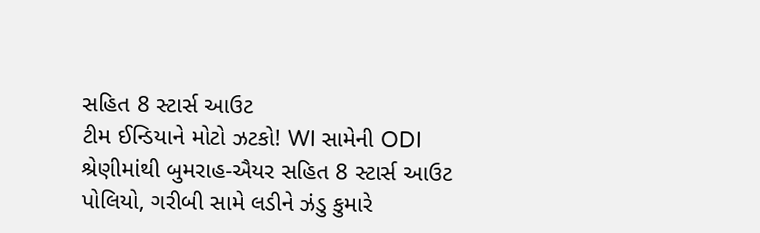સહિત 8 સ્ટાર્સ આઉટ
ટીમ ઈન્ડિયાને મોટો ઝટકો! WI સામેની ODI શ્રેણીમાંથી બુમરાહ-ઐયર સહિત 8 સ્ટાર્સ આઉટ
પોલિયો, ગરીબી સામે લડીને ઝંડુ કુમારે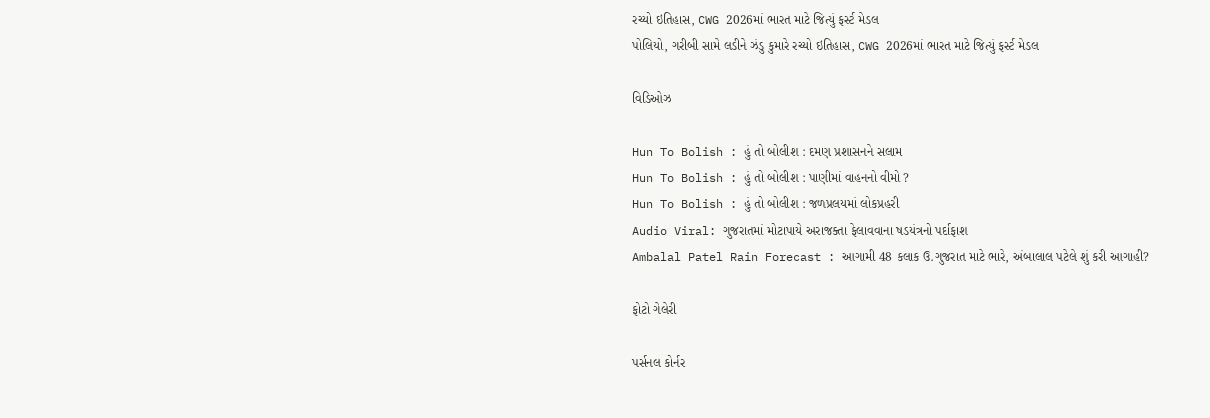રચ્યો ઇતિહાસ, CWG 2026માં ભારત માટે જિત્યું ફર્સ્ટ મેડલ
પોલિયો, ગરીબી સામે લડીને ઝંડુ કુમારે રચ્યો ઇતિહાસ, CWG 2026માં ભારત માટે જિત્યું ફર્સ્ટ મેડલ

વિડિઓઝ

Hun To Bolish : હું તો બોલીશ : દમણ પ્રશાસનને સલામ
Hun To Bolish : હું તો બોલીશ : પાણીમાં વાહનનો વીમો ?
Hun To Bolish : હું તો બોલીશ : જળપ્રલયમાં લોકપ્રહરી
Audio Viral: ગુજરાતમાં મોટાપાયે અરાજક્તા ફેલાવવાના ષડયંત્રનો પર્દાફાશ
Ambalal Patel Rain Forecast : આગામી 48 કલાક ઉ.ગુજરાત માટે ભારે, અંબાલાલ પટેલે શું કરી આગાહી?

ફોટો ગેલેરી

પર્સનલ કોર્નર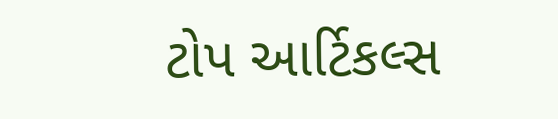ટોપ આર્ટિકલ્સ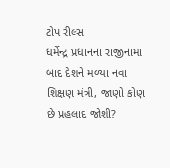ટોપ રીલ્સ
ધર્મેન્દ્ર પ્રધાનના રાજીનામા બાદ દેશને મળ્યા નવા શિક્ષણ મંત્રી, જાણો કોણ છે પ્રહલાદ જોશી?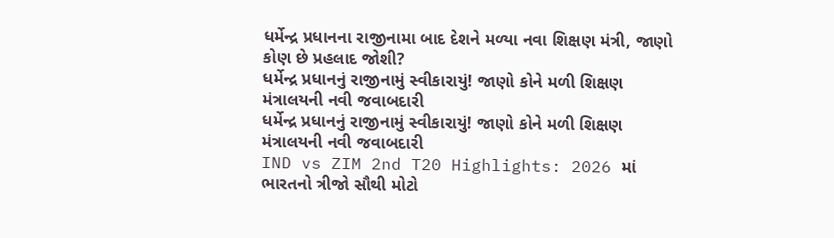ધર્મેન્દ્ર પ્રધાનના રાજીનામા બાદ દેશને મળ્યા નવા શિક્ષણ મંત્રી, જાણો કોણ છે પ્રહલાદ જોશી?
ધર્મેન્દ્ર પ્રધાનનું રાજીનામું સ્વીકારાયું! જાણો કોને મળી શિક્ષણ મંત્રાલયની નવી જવાબદારી
ધર્મેન્દ્ર પ્રધાનનું રાજીનામું સ્વીકારાયું! જાણો કોને મળી શિક્ષણ મંત્રાલયની નવી જવાબદારી
IND vs ZIM 2nd T20 Highlights: 2026 માં ભારતનો ત્રીજો સૌથી મોટો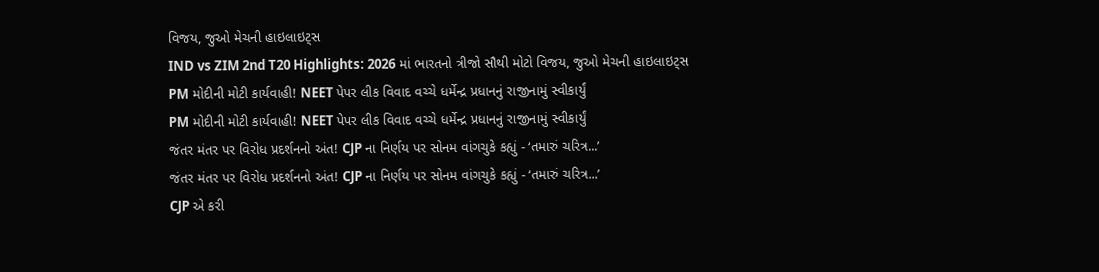વિજય, જુઓ મેચની હાઇલાઇટ્સ
IND vs ZIM 2nd T20 Highlights: 2026 માં ભારતનો ત્રીજો સૌથી મોટો વિજય, જુઓ મેચની હાઇલાઇટ્સ
PM મોદીની મોટી કાર્યવાહી! NEET પેપર લીક વિવાદ વચ્ચે ધર્મેન્દ્ર પ્રધાનનું રાજીનામું સ્વીકાર્યું
PM મોદીની મોટી કાર્યવાહી! NEET પેપર લીક વિવાદ વચ્ચે ધર્મેન્દ્ર પ્રધાનનું રાજીનામું સ્વીકાર્યું
જંતર મંતર પર વિરોધ પ્રદર્શનનો અંત! CJP ના નિર્ણય પર સોનમ વાંગચુકે કહ્યું - ‘તમારું ચરિત્ર...’
જંતર મંતર પર વિરોધ પ્રદર્શનનો અંત! CJP ના નિર્ણય પર સોનમ વાંગચુકે કહ્યું - ‘તમારું ચરિત્ર...’
CJP એ કરી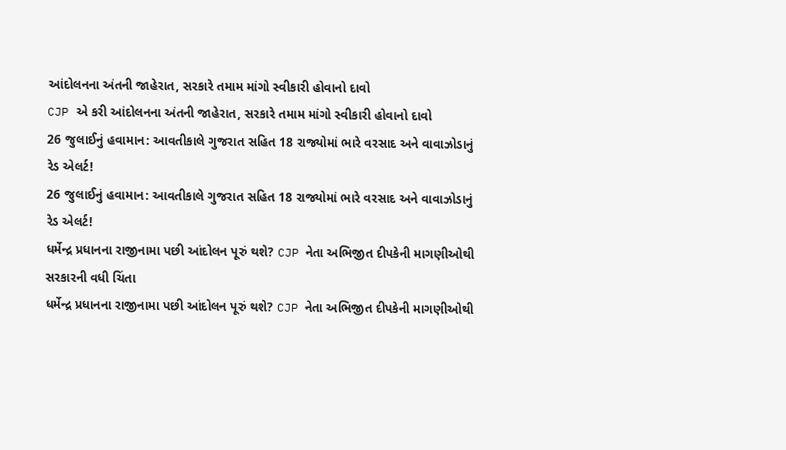આંદોલનના અંતની જાહેરાત, સરકારે તમામ માંગો સ્વીકારી હોવાનો દાવો
CJP એ કરી આંદોલનના અંતની જાહેરાત, સરકારે તમામ માંગો સ્વીકારી હોવાનો દાવો
26 જુલાઈનું હવામાન: આવતીકાલે ગુજરાત સહિત 18 રાજ્યોમાં ભારે વરસાદ અને વાવાઝોડાનું રેડ એલર્ટ!
26 જુલાઈનું હવામાન: આવતીકાલે ગુજરાત સહિત 18 રાજ્યોમાં ભારે વરસાદ અને વાવાઝોડાનું રેડ એલર્ટ!
ધર્મેન્દ્ર પ્રધાનના રાજીનામા પછી આંદોલન પૂરું થશે? CJP નેતા અભિજીત દીપકેની માગણીઓથી સરકારની વધી ચિંતા
ધર્મેન્દ્ર પ્રધાનના રાજીનામા પછી આંદોલન પૂરું થશે? CJP નેતા અભિજીત દીપકેની માગણીઓથી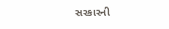સરકારની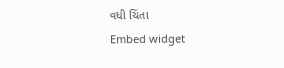વધી ચિંતા
Embed widget